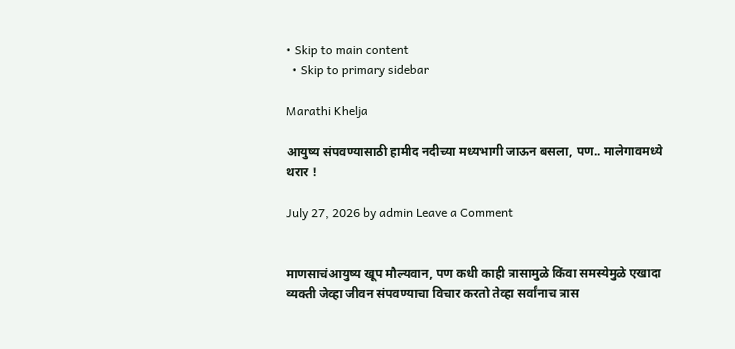• Skip to main content
  • Skip to primary sidebar

Marathi Khelja

आयुष्य संपवण्यासाठी हामीद नदीच्या मध्यभागी जाऊन बसला, पण.. मालेगावमध्ये थरार !

July 27, 2026 by admin Leave a Comment


माणसाचंआयुष्य खूप मौल्यवान, पण कधी काही त्रासामुळे किंवा समस्येमुळे एखादा व्यक्ती जेव्हा जीवन संपवण्याचा विचार करतो तेव्हा सर्वांनाच त्रास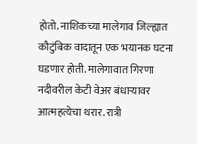होतो. नाशिकच्या मालेगाव जिल्ह्यात कौटुंबिक वादातून एक भयानक घटना घडणार होती. मालेगावात गिरणा नदीवरील केटी वेअर बंधाऱ्यावर आत्महत्येचा थरार. रात्री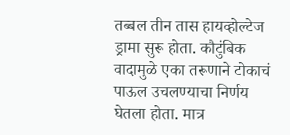तब्बल तीन तास हायव्होल्टेज ड्रामा सुरू होता. कौटुंबिक वादामुळे एका तरूणाने टोकाचं पाऊल उचलण्याचा निर्णय घेतला होता. मात्र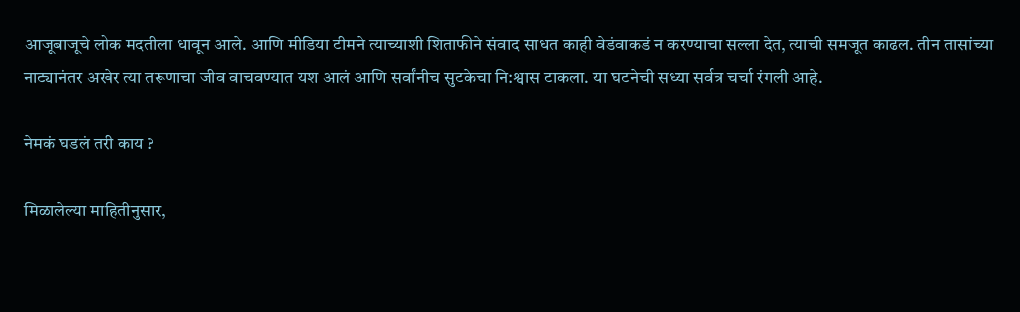आजूबाजूचे लोक मदतीला धावून आले. आणि मीडिया टीमने त्याच्याशी शिताफीने संवाद साधत काही वेडंवाकडं न करण्याचा सल्ला देत, त्याची समजूत काढल. तीन तासांच्या नाट्यानंतर अखेर त्या तरूणाचा जीव वाचवण्यात यश आलं आणि सर्वांनीच सुटकेचा नि:श्वास टाकला. या घटनेची सध्या सर्वत्र चर्चा रंगली आहे.

नेमकं घडलं तरी काय ?

मिळालेल्या माहितीनुसार,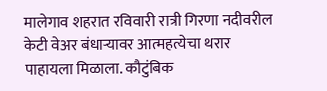मालेगाव शहरात रविवारी रात्री गिरणा नदीवरील केटी वेअर बंधाऱ्यावर आत्महत्येचा थरार पाहायला मिळाला. कौटुंबिक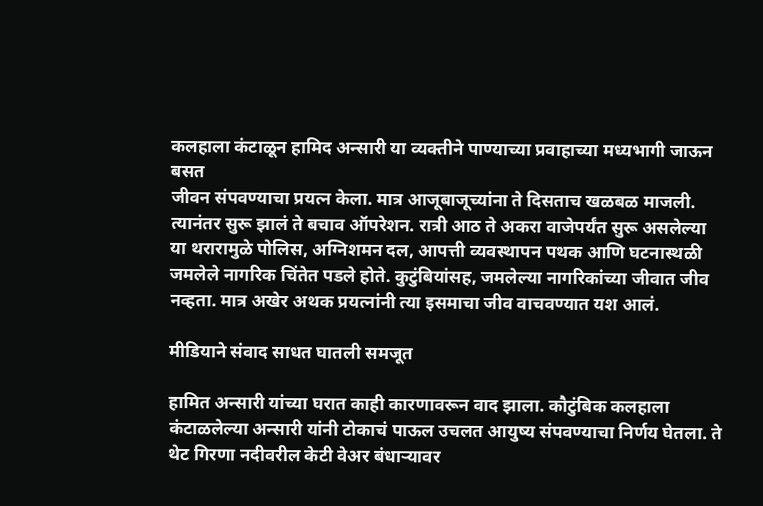कलहाला कंटाळून हामिद अन्सारी या व्यक्तीने पाण्याच्या प्रवाहाच्या मध्यभागी जाऊन बसत
जीवन संपवण्याचा प्रयत्न केला. मात्र आजूबाजूच्यांना ते दिसताच खळबळ माजली. त्यानंतर सुरू झालं ते बचाव ऑपरेशन. रात्री आठ ते अकरा वाजेपर्यंत सुरू असलेल्या या थरारामुळे पोलिस, अग्निशमन दल, आपत्ती व्यवस्थापन पथक आणि घटनास्थळी जमलेले नागरिक चिंतेत पडले होते. कुटुंबियांसह, जमलेल्या नागरिकांच्या जीवात जीव नव्हता. मात्र अखेर अथक प्रयत्नांनी त्या इसमाचा जीव वाचवण्यात यश आलं.

मीडियाने संवाद साधत घातली समजूत

हामित अन्सारी यांच्या घरात काही कारणावरून वाद झाला. कौटुंबिक कलहाला कंटाळलेल्या अन्सारी यांनी टोकाचं पाऊल उचलत आयुष्य संपवण्याचा निर्णय घेतला. ते थेट गिरणा नदीवरील केटी वेअर बंधाऱ्यावर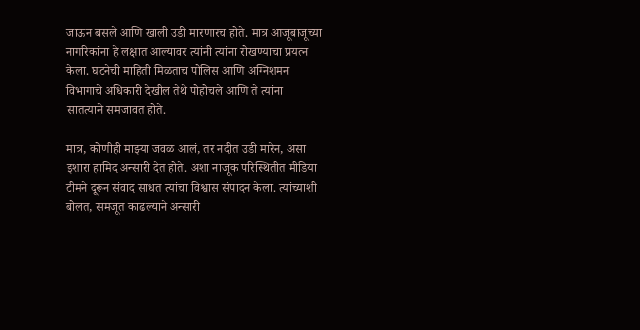जाऊन बसले आणि खाली उडी मारणारच होते. मात्र आजूबाजूच्या नागरिकांना हे लक्षात आल्यावर त्यांनी त्यांना रोखण्याचा प्रयत्न केला. घटनेची माहिती मिळताच पोलिस आणि अग्निशमन विभागाचे अधिकारी देखील तेथे पोहोचले आणि ते त्यांना सातत्याने समजावत होते.

मात्र, कोणीही माझ्या जवळ आलं, तर नदीत उडी मारेन, असा इशारा हामिद अन्सारी देत होते. अशा नाजूक परिस्थितीत मीडिया टीमने दूरून संवाद साधत त्यांचा विश्वास संपादन केला. त्यांच्याशी बोलत, समजूत काढल्याने अन्सारी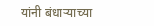यांनी बंधाऱ्याच्या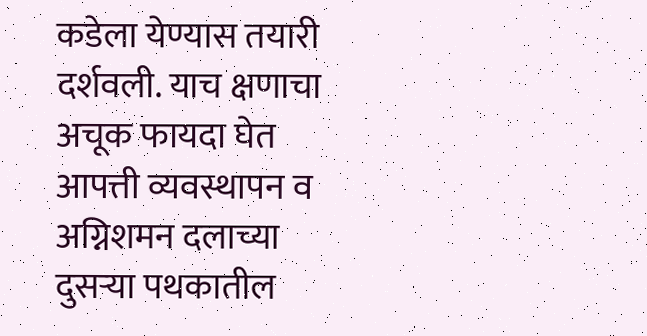कडेला येण्यास तयारी दर्शवली. याच क्षणाचा अचूक फायदा घेत आपत्ती व्यवस्थापन व अग्निशमन दलाच्या दुसऱ्या पथकातील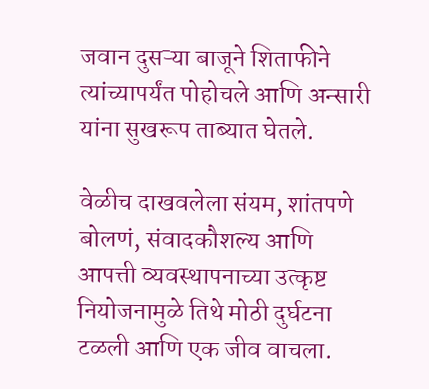जवान दुसऱ्या बाजूने शिताफीने त्यांच्यापर्यंत पोहोचले आणि अन्सारी यांना सुखरूप ताब्यात घेतले.

वेळीच दाखवलेला संयम, शांतपणे बोलणं, संवादकौशल्य आणि आपत्ती व्यवस्थापनाच्या उत्कृष्ट नियोजनामुळे तिथे मोठी दुर्घटना टळली आणि एक जीव वाचला.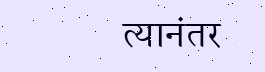त्यानंतर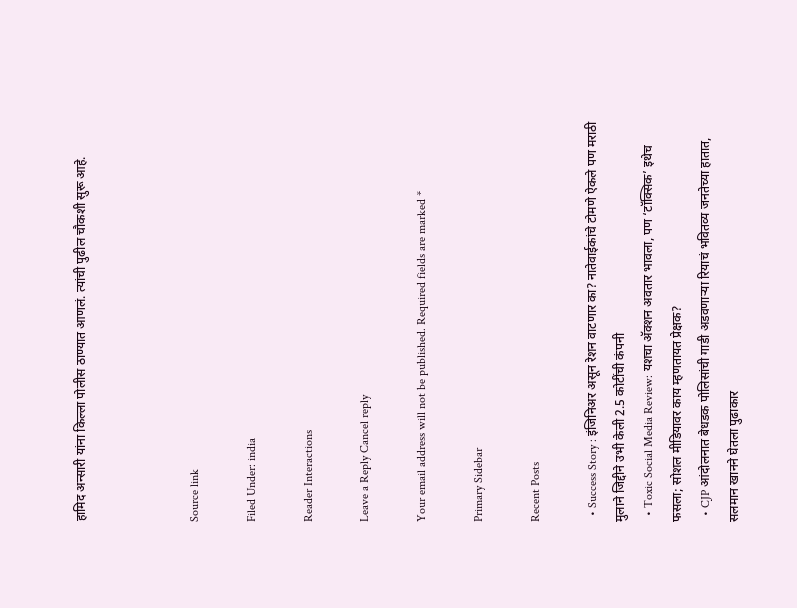हामिद अन्सारी यांना किल्ला पोलीस ठाण्यात आणलं. त्यांची पुढील चौकशी सुरू आहे.



Source link

Filed Under: india

Reader Interactions

Leave a Reply Cancel reply

Your email address will not be published. Required fields are marked *

Primary Sidebar

Recent Posts

  • Success Story : इंजिनिअर असून रेशन वाटणार का? नातेवाईकांचे टोमणे ऐकले पण मराठी मुलाने जिद्दीने उभी केली 2.5 कोटींची कंपनी
  • Toxic Social Media Review: यशचा अ‍ॅक्शन अवतार भावला, पण ‘टॉक्सिक’ इथेच फसला; सोशल मीडियावर काय म्हणतायत प्रेक्षक?
  • CJP आंदोलनात बेधडक पोलिसांची गाडी अडवणाऱ्या रियाचं भवितव्य जनतेच्या हातात, सलमान खानने घेतला पुढाकार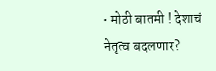• मोठी बातमी ! देशाचं नेतृत्व बदलणार?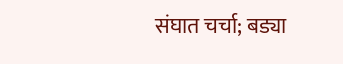संघात चर्चा; बड्या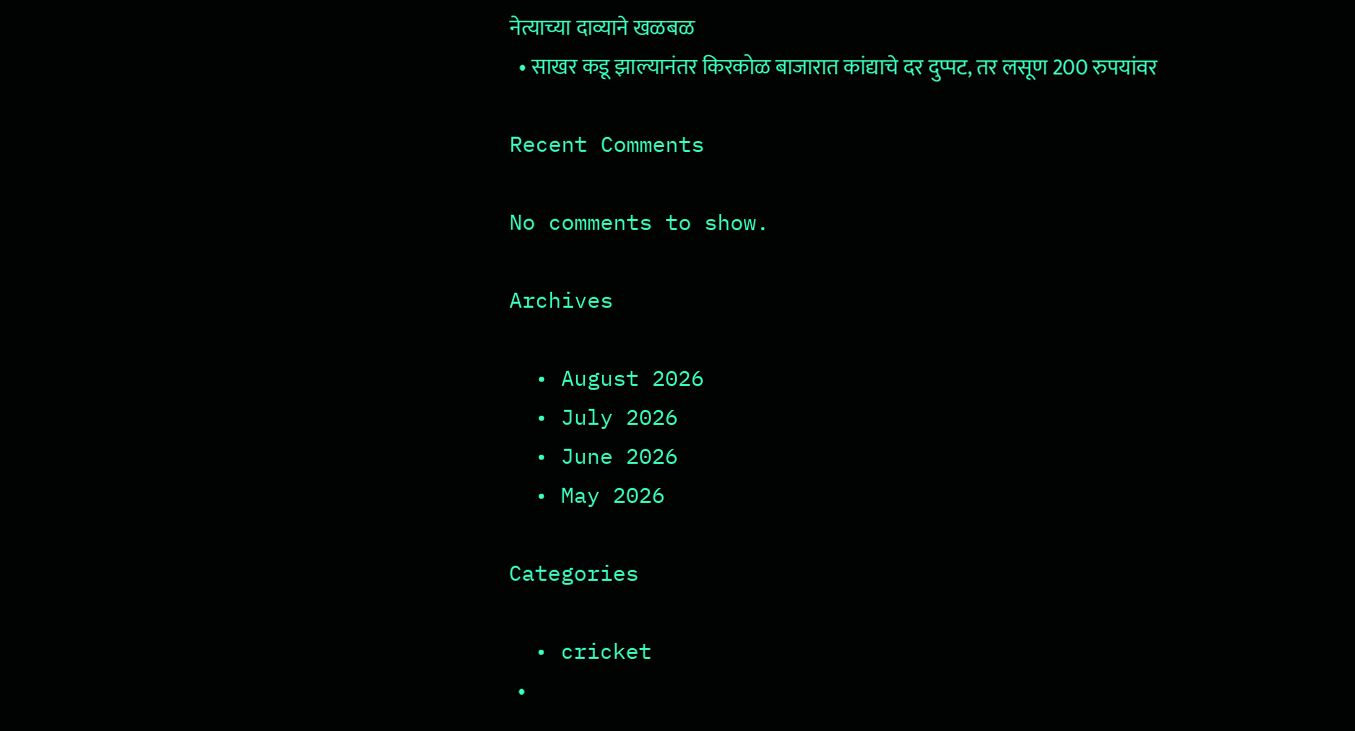नेत्याच्या दाव्याने खळबळ
  • साखर कडू झाल्यानंतर किरकोळ बाजारात कांद्याचे दर दुप्पट, तर लसूण 200 रुपयांवर

Recent Comments

No comments to show.

Archives

  • August 2026
  • July 2026
  • June 2026
  • May 2026

Categories

  • cricket
  •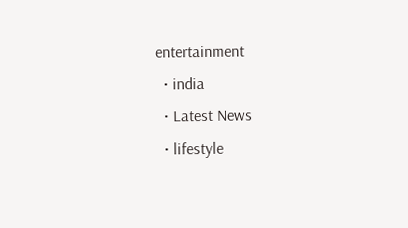entertainment
  • india
  • Latest News
  • lifestyle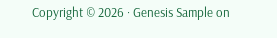Copyright © 2026 · Genesis Sample on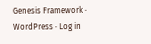Genesis Framework · WordPress · Log in